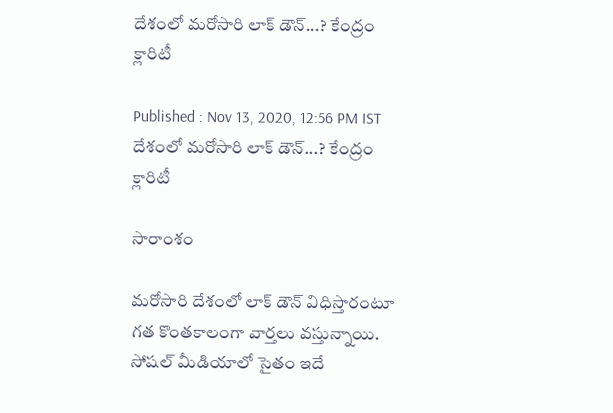దేశంలో మరోసారి లాక్ డౌన్...? కేంద్రం క్లారిటీ

Published : Nov 13, 2020, 12:56 PM IST
దేశంలో మరోసారి లాక్ డౌన్...? కేంద్రం క్లారిటీ

సారాంశం

మరోసారి దేశంలో లాక్ డౌన్ విధిస్తారంటూ గత కొంతకాలంగా వార్తలు వస్తున్నాయి. సోషల్ మీడియాలో సైతం ఇదే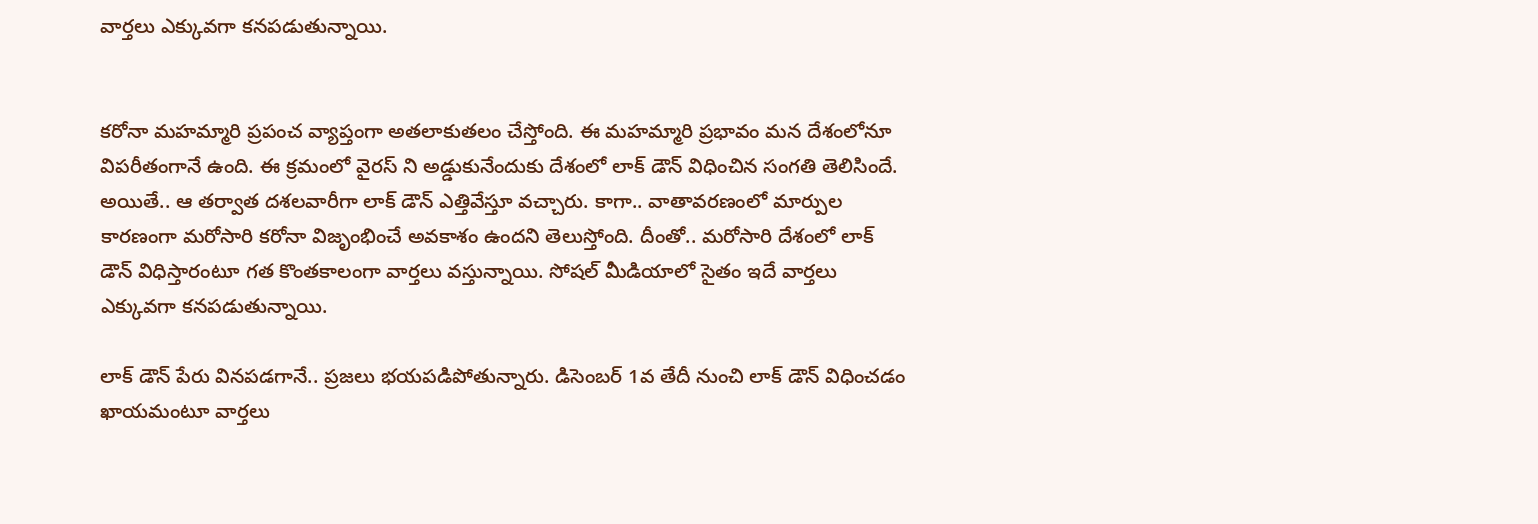వార్తలు ఎక్కువగా కనపడుతున్నాయి.


కరోనా మహమ్మారి ప్రపంచ వ్యాప్తంగా అతలాకుతలం చేస్తోంది. ఈ మహమ్మారి ప్రభావం మన దేశంలోనూ విపరీతంగానే ఉంది. ఈ క్రమంలో వైరస్ ని అడ్డుకునేందుకు దేశంలో లాక్ డౌన్ విధించిన సంగతి తెలిసిందే. అయితే.. ఆ తర్వాత దశలవారీగా లాక్ డౌన్ ఎత్తివేస్తూ వచ్చారు. కాగా.. వాతావరణంలో మార్పుల కారణంగా మరోసారి కరోనా విజృంభించే అవకాశం ఉందని తెలుస్తోంది. దీంతో.. మరోసారి దేశంలో లాక్ డౌన్ విధిస్తారంటూ గత కొంతకాలంగా వార్తలు వస్తున్నాయి. సోషల్ మీడియాలో సైతం ఇదే వార్తలు ఎక్కువగా కనపడుతున్నాయి.

లాక్ డౌన్ పేరు వినపడగానే.. ప్రజలు భయపడిపోతున్నారు. డిసెంబర్ 1వ తేదీ నుంచి లాక్ డౌన్ విధించడం ఖాయమంటూ వార్తలు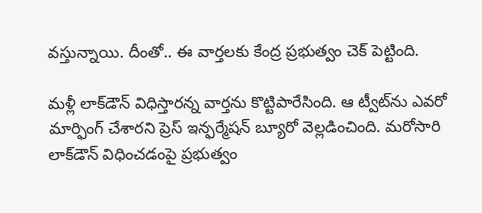వస్తున్నాయి. దీంతో.. ఈ వార్తలకు కేంద్ర ప్రభుత్వం చెక్ పెట్టింది.

మళ్లీ లాక్‌డౌన్‌ విధిస్తారన్న వార్తను కొట్టిపారేసింది. ఆ ట్వీట్‌ను ఎవరో మార్ఫింగ్ చేశారని ప్రెస్ ఇన్ఫర్మేషన్ బ్యూరో వెల్లడించింది. మరోసారి లాక్‌డౌన్‌ విధించడంపై ప్రభుత్వం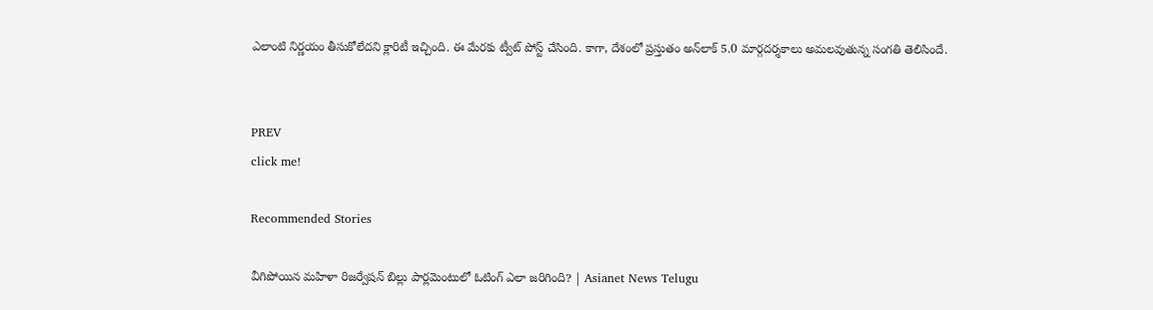ఎలాంటి నిర్ణయం తీసుకోలేదని క్లారిటీ ఇచ్చింది. ఈ మేరకు ట్వీట్ పోస్ట్ చేసింది. కాగా, దేశంలో ప్రస్తుతం అన్‌లాక్ 5.0 మార్గ‌ద‌ర్శ‌కాలు అమలవుతున్న సంగతి తెలిసిందే.


PREV
click me!

Recommended Stories

వీగిపోయిన మహిళా రిజర్వేషన్ బిల్లు పార్లమెంటులో ఓటింగ్ ఎలా జరిగింది? | Asianet News Telugu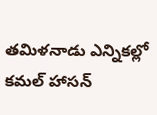తమిళనాడు ఎన్నికల్లో కమల్ హాసన్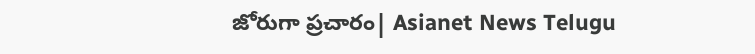జోరుగా ప్రచారం| Asianet News Telugu